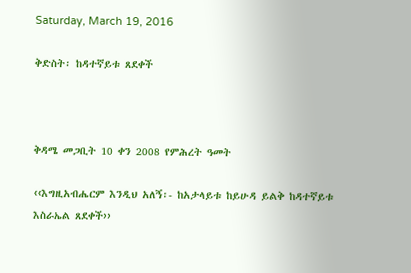Saturday, March 19, 2016

ቅድስት፡ ከዳተኛይቱ ጸደቀች



ቅዳሜ መጋቢት 10 ቀን 2008 የምሕረት ዓመት

‹‹እግዚአብሔርም እንዲህ አለኝ፡- ከአታላይቱ ከይሁዳ ይልቅ ከዳተኛይቱ እስራኤል ጸደቀች››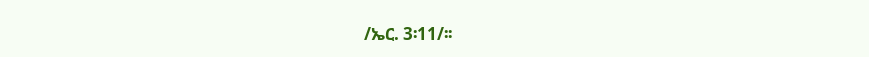/ኤር. 3፡11/፡፡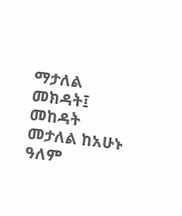ማታለል መክዳት፤ መከዳት መታለል ከአሁኑ ዓለም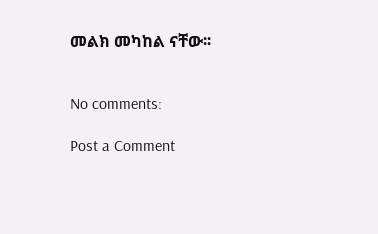መልክ መካከል ናቸው፡፡


No comments:

Post a Comment